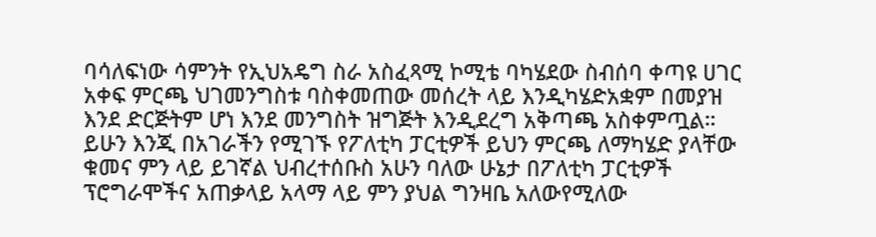ባሳለፍነው ሳምንት የኢህአዴግ ስራ አስፈጻሚ ኮሚቴ ባካሄደው ስብሰባ ቀጣዩ ሀገር አቀፍ ምርጫ ህገመንግስቱ ባስቀመጠው መሰረት ላይ እንዲካሄድአቋም በመያዝ እንደ ድርጅትም ሆነ እንደ መንግስት ዝግጅት እንዲደረግ አቅጣጫ አስቀምጧል።
ይሁን እንጂ በአገራችን የሚገኙ የፖለቲካ ፓርቲዎች ይህን ምርጫ ለማካሄድ ያላቸው ቁመና ምን ላይ ይገኛል ህብረተሰቡስ አሁን ባለው ሁኔታ በፖለቲካ ፓርቲዎች ፕሮግራሞችና አጠቃላይ አላማ ላይ ምን ያህል ግንዛቤ አለውየሚለው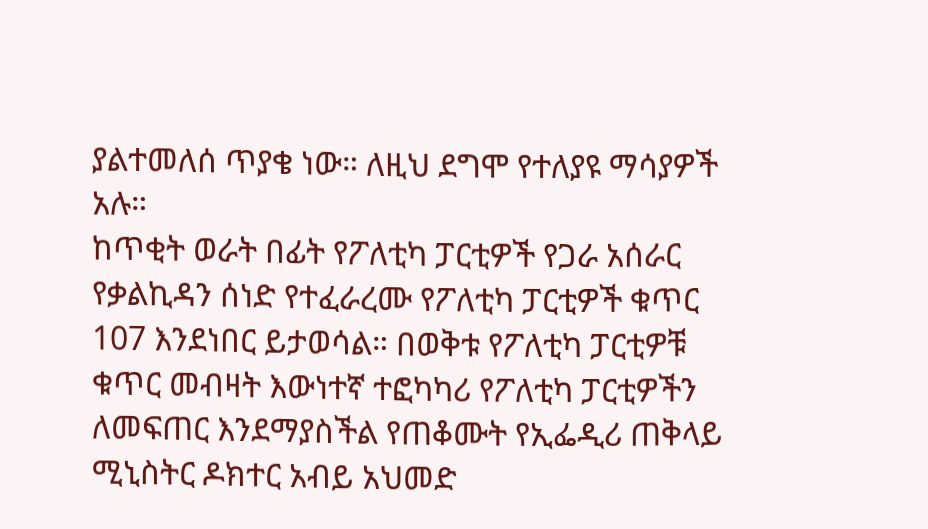ያልተመለሰ ጥያቄ ነው። ለዚህ ደግሞ የተለያዩ ማሳያዎች አሉ።
ከጥቂት ወራት በፊት የፖለቲካ ፓርቲዎች የጋራ አሰራር የቃልኪዳን ሰነድ የተፈራረሙ የፖለቲካ ፓርቲዎች ቁጥር 107 እንደነበር ይታወሳል። በወቅቱ የፖለቲካ ፓርቲዎቹ ቁጥር መብዛት እውነተኛ ተፎካካሪ የፖለቲካ ፓርቲዎችን ለመፍጠር እንደማያስችል የጠቆሙት የኢፌዲሪ ጠቅላይ ሚኒስትር ዶክተር አብይ አህመድ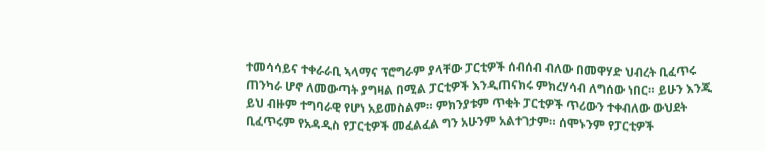ተመሳሳይና ተቀራራቢ ኣላማና ፕሮግራም ያላቸው ፓርቲዎች ሰብሰብ ብለው በመዋሃድ ህብረት ቢፈጥሩ ጠንካራ ሆኖ ለመውጣት ያግዛል በሚል ፓርቲዎች እንዲጠናክሩ ምክረሃሳብ ለግሰው ነበር። ይሁን እንጂ ይህ ብዙም ተግባራዊ የሆነ አይመስልም። ምክንያቱም ጥቂት ፓርቲዎች ጥሪውን ተቀብለው ውህደት ቢፈጥሩም የአዳዲስ የፓርቲዎች መፈልፈል ግን አሁንም አልተገታም። ሰሞኑንም የፓርቲዎች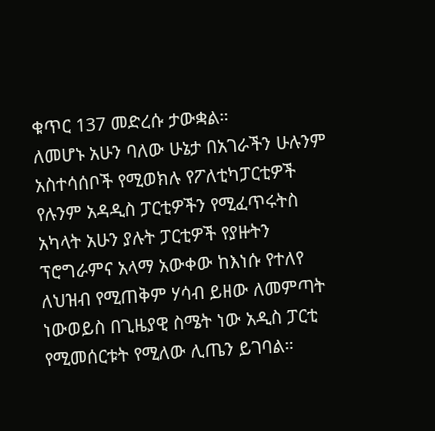ቁጥር 137 መድረሱ ታውቋል።
ለመሆኑ አሁን ባለው ሁኔታ በአገራችን ሁሉንም አስተሳሰቦች የሚወክሉ የፖለቲካፓርቲዎች የሉንም አዳዲስ ፓርቲዎችን የሚፈጥሩትስ አካላት አሁን ያሉት ፓርቲዎች የያዙትን ፕሮግራምና አላማ አውቀው ከእነሱ የተለየ ለህዝብ የሚጠቅም ሃሳብ ይዘው ለመምጣት ነውወይስ በጊዜያዊ ስሜት ነው አዲስ ፓርቲ የሚመሰርቱት የሚለው ሊጤን ይገባል።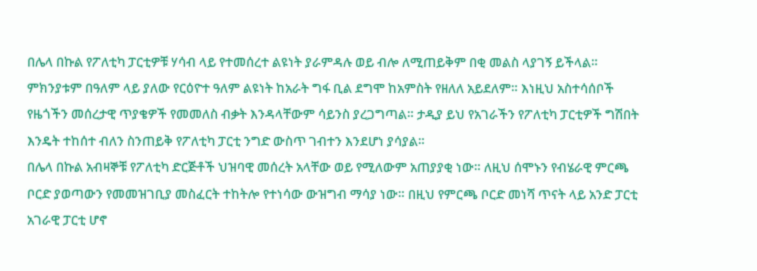በሌላ በኩል የፖለቲካ ፓርቲዎቹ ሃሳብ ላይ የተመሰረተ ልዩነት ያራምዳሉ ወይ ብሎ ለሚጠይቅም በቂ መልስ ላያገኝ ይችላል። ምክንያቱም በዓለም ላይ ያለው የርዕዮተ ዓለም ልዩነት ከአራት ግፋ ቢል ደግሞ ከአምስት የዘለለ አይደለም። እነዚህ አስተሳሰቦች የዜጎችን መሰረታዊ ጥያቄዎች የመመለስ ብቃት እንዳላቸውም ሳይንስ ያረጋግጣል። ታዲያ ይህ የአገራችን የፖለቲካ ፓርቲዎች ግሽበት እንዴት ተከሰተ ብለን ስንጠይቅ የፖለቲካ ፓርቲ ንግድ ውስጥ ገብተን እንደሆነ ያሳያል።
በሌላ በኩል አብዛኞቹ የፖለቲካ ድርጅቶች ህዝባዊ መሰረት አላቸው ወይ የሚለውም አጠያያቂ ነው። ለዚህ ሰሞኑን የብሄራዊ ምርጫ ቦርድ ያወጣውን የመመዝገቢያ መስፈርት ተከትሎ የተነሳው ውዝግብ ማሳያ ነው። በዚህ የምርጫ ቦርድ መነሻ ጥናት ላይ አንድ ፓርቲ
አገራዊ ፓርቲ ሆኖ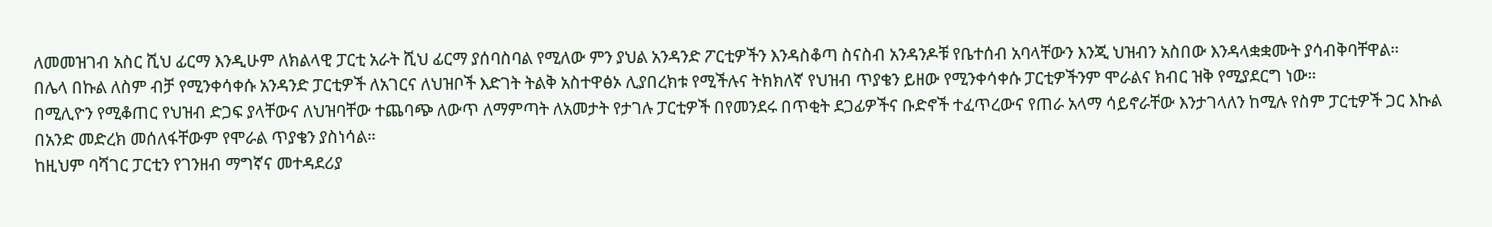ለመመዝገብ አስር ሺህ ፊርማ እንዲሁም ለክልላዊ ፓርቲ አራት ሺህ ፊርማ ያሰባስባል የሚለው ምን ያህል አንዳንድ ፖርቲዎችን እንዳስቆጣ ስናስብ አንዳንዶቹ የቤተሰብ አባላቸውን እንጂ ህዝብን አስበው እንዳላቋቋሙት ያሳብቅባቸዋል።
በሌላ በኩል ለስም ብቻ የሚንቀሳቀሱ አንዳንድ ፓርቲዎች ለአገርና ለህዝቦች እድገት ትልቅ አስተዋፅኦ ሊያበረክቱ የሚችሉና ትክክለኛ የህዝብ ጥያቄን ይዘው የሚንቀሳቀሱ ፓርቲዎችንም ሞራልና ክብር ዝቅ የሚያደርግ ነው።
በሚሊዮን የሚቆጠር የህዝብ ድጋፍ ያላቸውና ለህዝባቸው ተጨባጭ ለውጥ ለማምጣት ለአመታት የታገሉ ፓርቲዎች በየመንደሩ በጥቂት ደጋፊዎችና ቡድኖች ተፈጥረውና የጠራ አላማ ሳይኖራቸው እንታገላለን ከሚሉ የስም ፓርቲዎች ጋር እኩል በአንድ መድረክ መሰለፋቸውም የሞራል ጥያቄን ያስነሳል።
ከዚህም ባሻገር ፓርቲን የገንዘብ ማግኛና መተዳደሪያ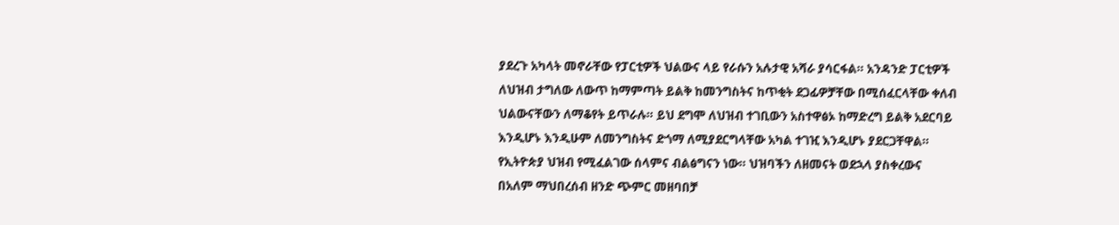ያደረጉ አካላት መኖራቸው የፓርቲዎች ህልውና ላይ የራሱን አሉታዊ አሻራ ያሳርፋል። አንዳንድ ፓርቲዎች ለህዝብ ታግለው ለውጥ ከማምጣት ይልቅ ከመንግስትና ከጥቂት ደጋፊዎቻቸው በሚሰፈርላቸው ቀለብ ህልውናቸውን ለማቆየት ይጥራሉ። ይህ ደግሞ ለህዝብ ተገቢውን አስተዋፅኦ ከማድረግ ይልቅ አደርባይ እንዲሆኑ እንዲሁም ለመንግስትና ድጎማ ለሚያደርግላቸው አካል ተገዢ እንዲሆኑ ያደርጋቸዋል።
የኢትዮጵያ ህዝብ የሚፈልገው ሰላምና ብልፅግናን ነው። ህዝባችን ለዘመናት ወደኋላ ያስቀረውና በአለም ማህበረሰብ ዘንድ ጭምር መዘባበቻ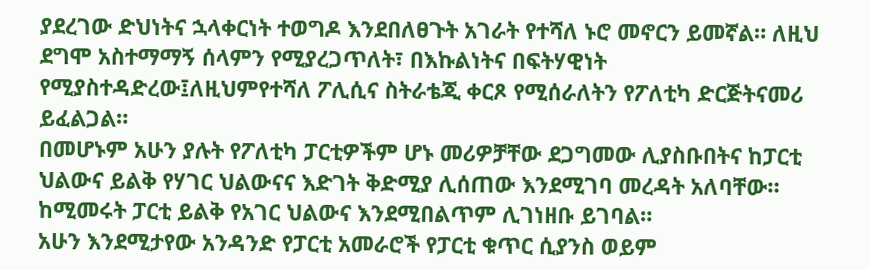ያደረገው ድህነትና ኋላቀርነት ተወግዶ እንደበለፀጉት አገራት የተሻለ ኑሮ መኖርን ይመኛል። ለዚህ ደግሞ አስተማማኝ ሰላምን የሚያረጋጥለት፣ በእኩልነትና በፍትሃዊነት የሚያስተዳድረው፤ለዚህምየተሻለ ፖሊሲና ስትራቴጂ ቀርጾ የሚሰራለትን የፖለቲካ ድርጅትናመሪ ይፈልጋል።
በመሆኑም አሁን ያሉት የፖለቲካ ፓርቲዎችም ሆኑ መሪዎቻቸው ደጋግመው ሊያስቡበትና ከፓርቲ ህልውና ይልቅ የሃገር ህልውናና እድገት ቅድሚያ ሊሰጠው እንደሚገባ መረዳት አለባቸው። ከሚመሩት ፓርቲ ይልቅ የአገር ህልውና እንደሚበልጥም ሊገነዘቡ ይገባል።
አሁን እንደሚታየው አንዳንድ የፓርቲ አመራሮች የፓርቲ ቁጥር ሲያንስ ወይም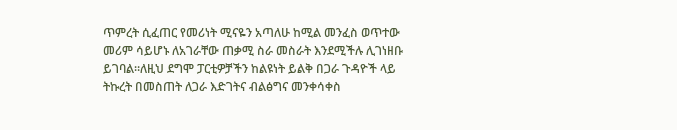ጥምረት ሲፈጠር የመሪነት ሚናዬን አጣለሁ ከሚል መንፈስ ወጥተው መሪም ሳይሆኑ ለአገራቸው ጠቃሚ ስራ መስራት እንደሚችሉ ሊገነዘቡ ይገባል።ለዚህ ደግሞ ፓርቲዎቻችን ከልዩነት ይልቅ በጋራ ጉዳዮች ላይ ትኩረት በመስጠት ለጋራ እድገትና ብልፅግና መንቀሳቀስ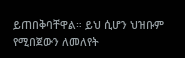ይጠበቅባቸዋል። ይህ ሲሆን ህዝቡም የሚበጀውን ለመለየት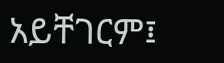አይቸገርም፤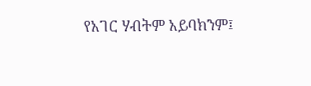የአገር ሃብትም አይባክንም፤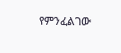የምንፈልገው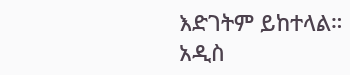እድገትም ይከተላል።
አዲስ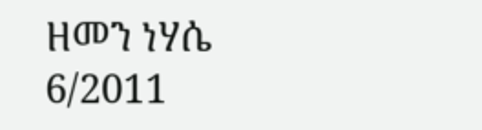ዘመን ነሃሴ 6/2011